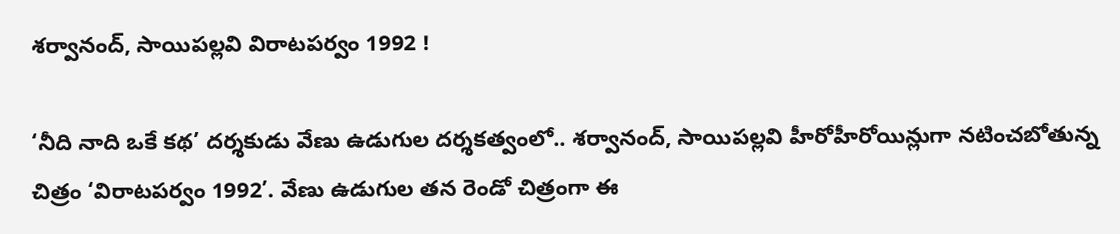శ‌ర్వానంద్, సాయిప‌ల్ల‌వి విరాటపర్వం 1992 !

‘నీది నాది ఒకే కథ’ దర్శకుడు వేణు ఉడుగుల దర్శకత్వంలో.. శ‌ర్వానంద్, సాయిప‌ల్ల‌వి హీరోహీరోయిన్లుగా నటించబోతున్న చిత్రం ‘విరాటపర్వం 1992’. వేణు ఉడుగుల తన రెండో చిత్రంగా ఈ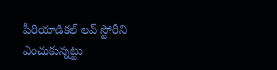పీరియాడిక‌ల్ ల‌వ్ స్టోరీని ఎంచుకున్నట్టు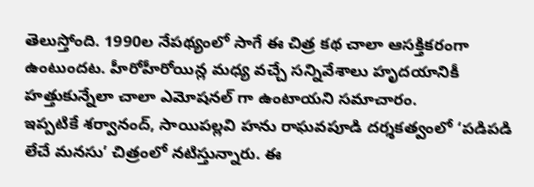తెలుస్తోంది. 1990ల నేప‌థ్యంలో సాగే ఈ చిత్ర క‌థ చాలా ఆస‌క్తిక‌రంగా ఉంటుందట. హీరోహీరోయిన్ల మధ్య వచ్చే సన్నివేశాలు హృదయానికీ హత్తుకున్నేలా చాలా ఎమోషనల్ గా ఉంటాయని సమాచారం.
ఇప్ప‌టికే శ‌ర్వానంద్, సాయిప‌ల్ల‌వి హను రాఘ‌వ‌పూడి దర్శకత్వంలో ‘ప‌డిప‌డి లేచే మ‌న‌సు’ చిత్రంలో న‌టిస్తున్నారు. ఈ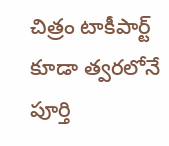చిత్రం టాకీపార్ట్ కూడా త్వరలోనే పూర్తి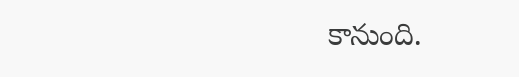కానుంది.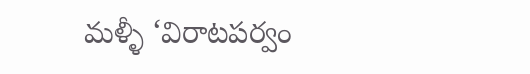మళ్ళీ ‘విరాటపర్వం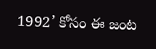1992’ కోసం ఈ జంట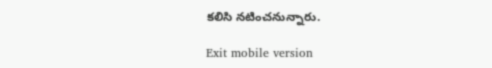కలిసి నటించనున్నారు.

Exit mobile version